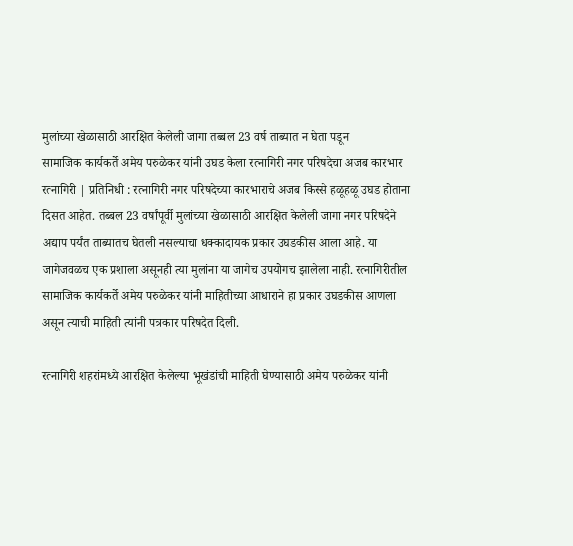मुलांच्या खेळासाठी आरक्षित केलेली जागा तब्बल 23 वर्ष ताब्यात न घेता पडून
सामाजिक कार्यकर्ते अमेय परुळेकर यांनी उघड केला रत्नागिरी नगर परिषदेचा अजब कारभार
रत्नागिरी | प्रतिनिधी : रत्नागिरी नगर परिषदेच्या कारभाराचे अजब किस्से हळूहळू उघड होताना दिसत आहेत. तब्बल 23 वर्षांपूर्वी मुलांच्या खेळासाठी आरक्षित केलेली जागा नगर परिषदेने अद्याप पर्यंत ताब्यातच घेतली नसल्याचा धक्कादायक प्रकार उघडकीस आला आहे. या जागेजवळच एक प्रशाला असूनही त्या मुलांना या जागेच उपयोगच झालेला नाही. रत्नागिरीतील सामाजिक कार्यकर्ते अमेय परुळेकर यांनी माहितीच्या आधाराने हा प्रकार उघडकीस आणला असून त्याची माहिती त्यांनी पत्रकार परिषदेत दिली.

रत्नागिरी शहरांमध्ये आरक्षित केलेल्या भूखंडांची माहिती घेण्यासाठी अमेय परुळेकर यांनी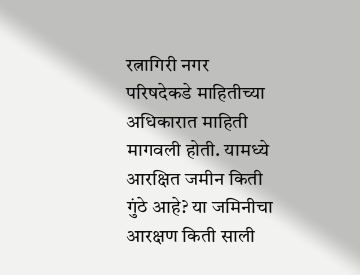रत्नागिरी नगर परिषदेकडे माहितीच्या अधिकारात माहिती मागवली होती. यामध्ये आरक्षित जमीन किती गुंठे आहे? या जमिनीचा आरक्षण किती साली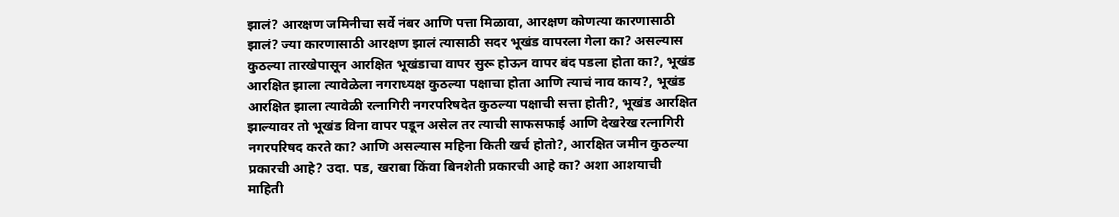झालं? आरक्षण जमिनीचा सर्वे नंबर आणि पत्ता मिळावा, आरक्षण कोणत्या कारणासाठी झालं? ज्या कारणासाठी आरक्षण झालं त्यासाठी सदर भूखंड वापरला गेला का? असल्यास कुठल्या तारखेपासून आरक्षित भूखंडाचा वापर सुरू होऊन वापर बंद पडला होता का?, भूखंड आरक्षित झाला त्यावेळेला नगराध्यक्ष कुठल्या पक्षाचा होता आणि त्याचं नाव काय?, भूखंड आरक्षित झाला त्यावेळी रत्नागिरी नगरपरिषदेत कुठल्या पक्षाची सत्ता होती?, भूखंड आरक्षित झाल्यावर तो भूखंड विना वापर पडून असेल तर त्याची साफसफाई आणि देखरेख रत्नागिरी नगरपरिषद करते का? आणि असल्यास महिना किती खर्च होतो?, आरक्षित जमीन कुठल्या प्रकारची आहे? उदा. पड, खराबा किंवा बिनशेती प्रकारची आहे का? अशा आशयाची माहिती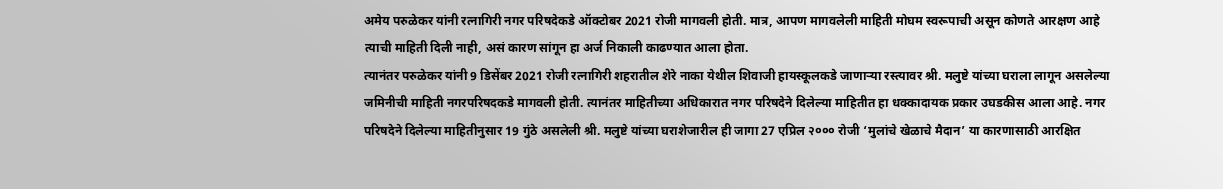अमेय परुळेकर यांनी रत्नागिरी नगर परिषदेकडे ऑक्टोबर 2021 रोजी मागवली होती. मात्र, आपण मागवलेली माहिती मोघम स्वरूपाची असून कोणते आरक्षण आहे त्याची माहिती दिली नाही, असं कारण सांगून हा अर्ज निकाली काढण्यात आला होता.
त्यानंतर परुळेकर यांनी 9 डिसेंबर 2021 रोजी रत्नागिरी शहरातील शेरे नाका येथील शिवाजी हायस्कूलकडे जाणाऱ्या रस्त्यावर श्री. मलुष्टे यांच्या घराला लागून असलेल्या जमिनीची माहिती नगरपरिषदकडे मागवली होती. त्यानंतर माहितीच्या अधिकारात नगर परिषदेने दिलेल्या माहितीत हा धक्कादायक प्रकार उघडकीस आला आहे. नगर परिषदेने दिलेल्या माहितीनुसार 19 गुंठे असलेली श्री. मलुष्टे यांच्या घराशेजारील ही जागा 27 एप्रिल २००० रोजी ‘मुलांचे खेळाचे मैदान’ या कारणासाठी आरक्षित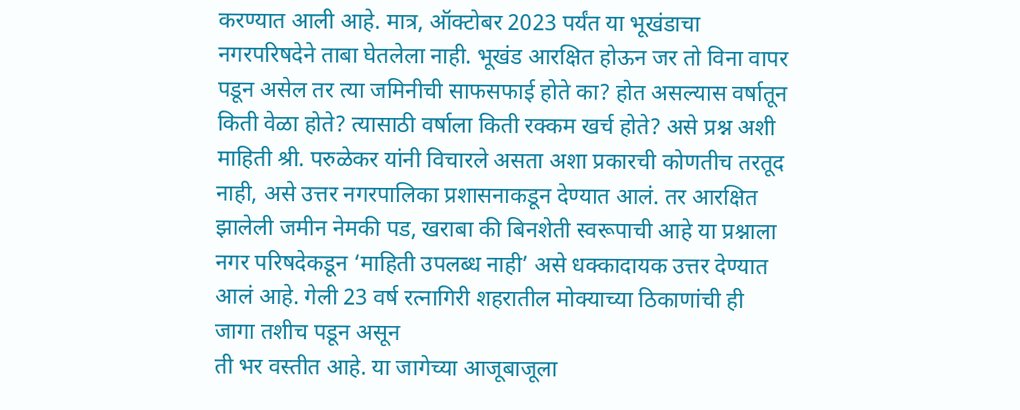करण्यात आली आहे. मात्र, ऑक्टोबर 2023 पर्यंत या भूखंडाचा नगरपरिषदेने ताबा घेतलेला नाही. भूखंड आरक्षित होऊन जर तो विना वापर पडून असेल तर त्या जमिनीची साफसफाई होते का? होत असल्यास वर्षातून किती वेळा होते? त्यासाठी वर्षाला किती रक्कम खर्च होते? असे प्रश्न अशी माहिती श्री. परुळेकर यांनी विचारले असता अशा प्रकारची कोणतीच तरतूद नाही, असे उत्तर नगरपालिका प्रशासनाकडून देण्यात आलं. तर आरक्षित झालेली जमीन नेमकी पड, खराबा की बिनशेती स्वरूपाची आहे या प्रश्नाला नगर परिषदेकडून ‘माहिती उपलब्ध नाही’ असे धक्कादायक उत्तर देण्यात आलं आहे. गेली 23 वर्ष रत्नागिरी शहरातील मोक्याच्या ठिकाणांची ही जागा तशीच पडून असून
ती भर वस्तीत आहे. या जागेच्या आजूबाजूला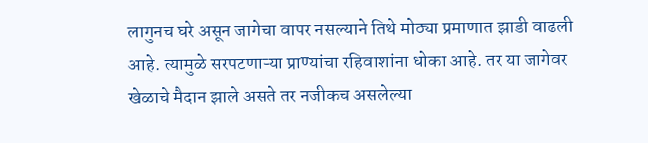लागुनच घरे असून जागेचा वापर नसल्याने तिथे मोठ्या प्रमाणात झाडी वाढली आहे. त्यामुळे सरपटणाऱ्या प्राण्यांचा रहिवाशांना धोका आहे. तर या जागेवर खेळाचे मैदान झाले असते तर नजीकच असलेल्या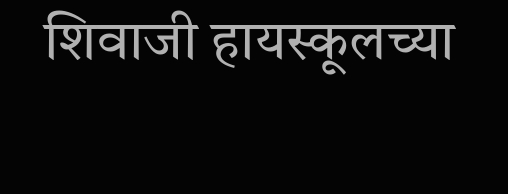शिवाजी हायस्कूलच्या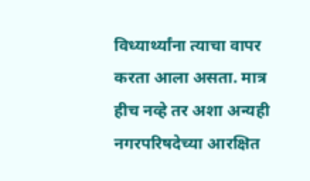विध्यार्थ्यांना त्याचा वापर करता आला असता. मात्र हीच नव्हे तर अशा अन्यही नगरपरिषदेच्या आरक्षित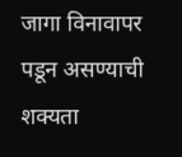जागा विनावापर पडून असण्याची शक्यता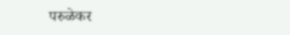परुळेकर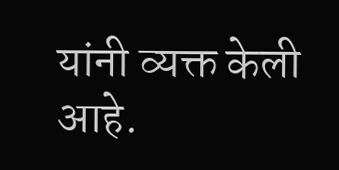यांनी व्यक्त केली आहे.